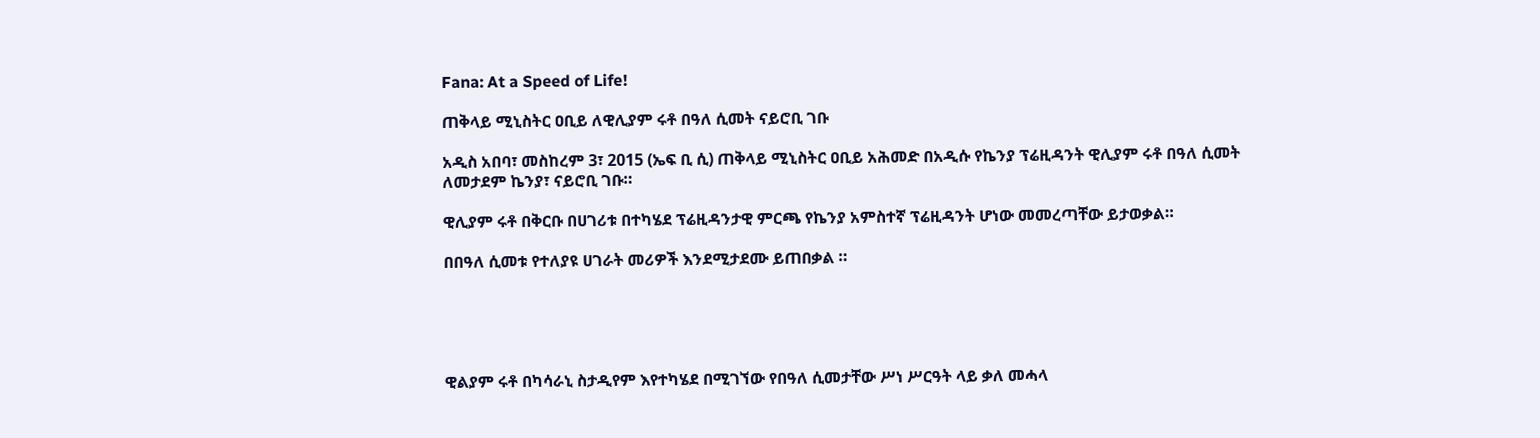Fana: At a Speed of Life!

ጠቅላይ ሚኒስትር ዐቢይ ለዊሊያም ሩቶ በዓለ ሲመት ናይሮቢ ገቡ

አዲስ አበባ፣ መስከረም 3፣ 2015 (ኤፍ ቢ ሲ) ጠቅላይ ሚኒስትር ዐቢይ አሕመድ በአዲሱ የኬንያ ፕሬዚዳንት ዊሊያም ሩቶ በዓለ ሲመት ለመታደም ኬንያ፣ ናይሮቢ ገቡ።

ዊሊያም ሩቶ በቅርቡ በሀገሪቱ በተካሄደ ፕሬዚዳንታዊ ምርጫ የኬንያ አምስተኛ ፕሬዚዳንት ሆነው መመረጣቸው ይታወቃል።

በበዓለ ሲመቱ የተለያዩ ሀገራት መሪዎች እንደሚታደሙ ይጠበቃል ።





ዊልያም ሩቶ በካሳራኒ ስታዲየም እየተካሄደ በሚገኘው የበዓለ ሲመታቸው ሥነ ሥርዓት ላይ ቃለ መሓላ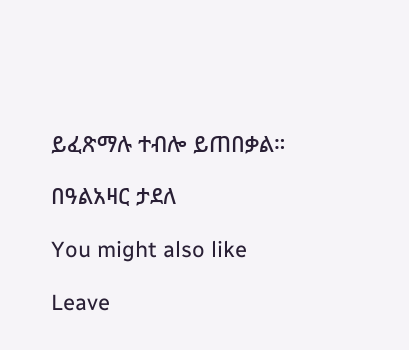ይፈጽማሉ ተብሎ ይጠበቃል።

በዓልአዛር ታደለ

You might also like

Leave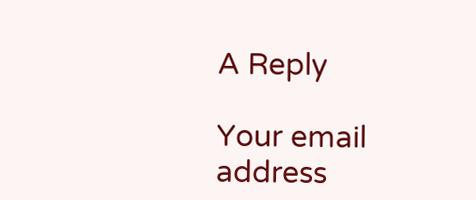A Reply

Your email address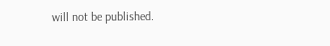will not be published.